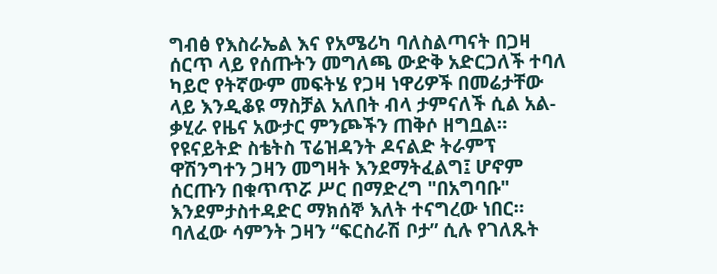ግብፅ የእስራኤል እና የአሜሪካ ባለስልጣናት በጋዛ ሰርጥ ላይ የሰጡትን መግለጫ ውድቅ አድርጋለች ተባለ ካይሮ የትኛውም መፍትሄ የጋዛ ነዋሪዎች በመሬታቸው ላይ እንዲቆዩ ማስቻል አለበት ብላ ታምናለች ሲል አል-ቃሂራ የዜና አውታር ምንጮችን ጠቅሶ ዘግቧል። የዩናይትድ ስቴትስ ፕሬዝዳንት ዶናልድ ትራምፕ ዋሽንግተን ጋዛን መግዛት እንደማትፈልግ፤ ሆኖም ሰርጡን በቁጥጥሯ ሥር በማድረግ "በአግባቡ" እንደምታስተዳድር ማክሰኞ እለት ተናግረው ነበር። ባለፈው ሳምንት ጋዛን “ፍርስራሽ ቦታ” ሲሉ የገለጹት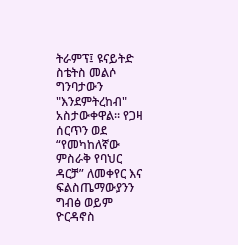ትራምፕ፤ ዩናይትድ ስቴትስ መልሶ ግንባታውን "እንደምትረከብ" አስታውቀዋል። የጋዛ ሰርጥን ወደ “የመካከለኛው ምስራቅ የባህር ዳርቻ” ለመቀየር እና ፍልስጤማውያንን ግብፅ ወይም ዮርዳኖስ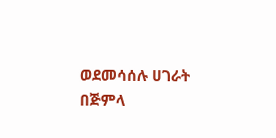ወደመሳሰሉ ሀገራት በጅምላ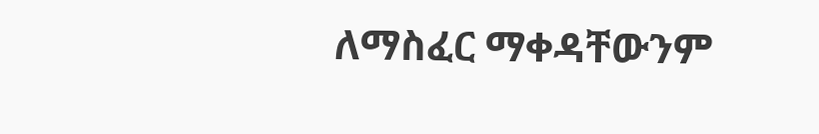ለማስፈር ማቀዳቸውንም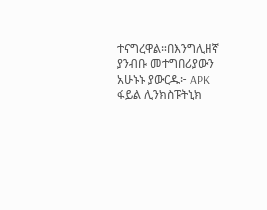ተናግረዋል።በእንግሊዘኛ ያንብቡ መተግበሪያውን አሁኑኑ ያውርዱ፦ APK ፋይል ሊንክስፑትኒክ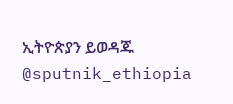ኢትዮጵያን ይወዳጁ @sputnik_ethiopia